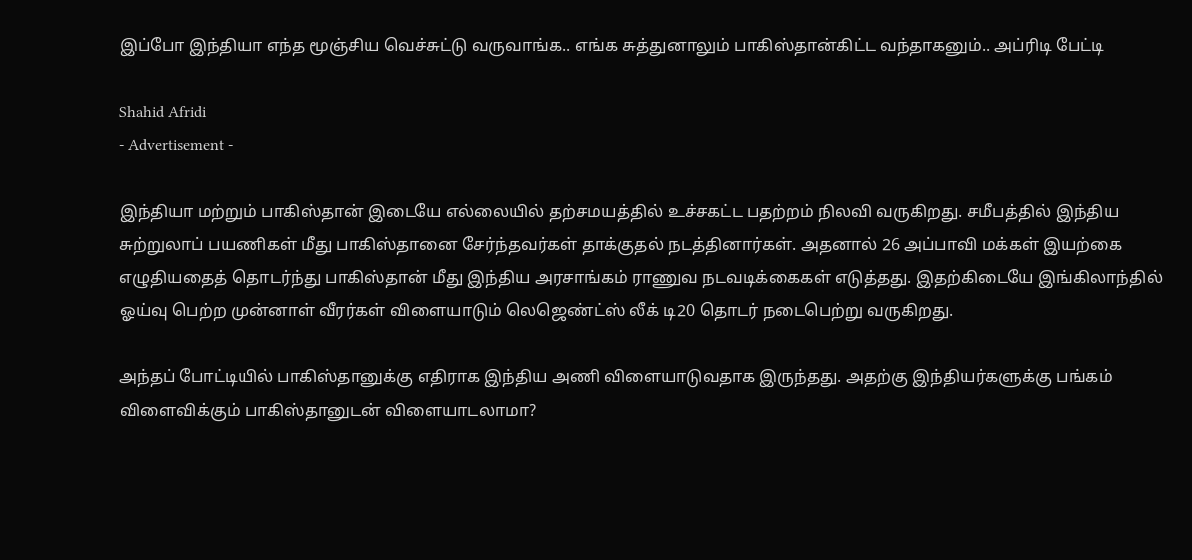இப்போ இந்தியா எந்த மூஞ்சிய வெச்சுட்டு வருவாங்க.. எங்க சுத்துனாலும் பாகிஸ்தான்கிட்ட வந்தாகனும்.. அப்ரிடி பேட்டி

Shahid Afridi
- Advertisement -

இந்தியா மற்றும் பாகிஸ்தான் இடையே எல்லையில் தற்சமயத்தில் உச்சகட்ட பதற்றம் நிலவி வருகிறது. சமீபத்தில் இந்திய சுற்றுலாப் பயணிகள் மீது பாகிஸ்தானை சேர்ந்தவர்கள் தாக்குதல் நடத்தினார்கள். அதனால் 26 அப்பாவி மக்கள் இயற்கை எழுதியதைத் தொடர்ந்து பாகிஸ்தான் மீது இந்திய அரசாங்கம் ராணுவ நடவடிக்கைகள் எடுத்தது. இதற்கிடையே இங்கிலாந்தில் ஓய்வு பெற்ற முன்னாள் வீரர்கள் விளையாடும் லெஜெண்ட்ஸ் லீக் டி20 தொடர் நடைபெற்று வருகிறது.

அந்தப் போட்டியில் பாகிஸ்தானுக்கு எதிராக இந்திய அணி விளையாடுவதாக இருந்தது. அதற்கு இந்தியர்களுக்கு பங்கம் விளைவிக்கும் பாகிஸ்தானுடன் விளையாடலாமா?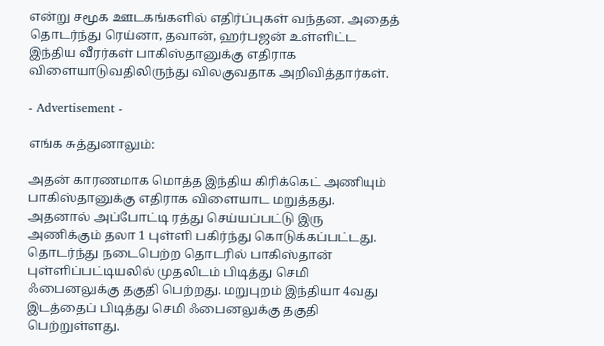என்று சமூக ஊடகங்களில் எதிர்ப்புகள் வந்தன. அதைத் தொடர்ந்து ரெய்னா, தவான், ஹர்பஜன் உள்ளிட்ட இந்திய வீரர்கள் பாகிஸ்தானுக்கு எதிராக விளையாடுவதிலிருந்து விலகுவதாக அறிவித்தார்கள்.

- Advertisement -

எங்க சுத்துனாலும்:

அதன் காரணமாக மொத்த இந்திய கிரிக்கெட் அணியும் பாகிஸ்தானுக்கு எதிராக விளையாட மறுத்தது. அதனால் அப்போட்டி ரத்து செய்யப்பட்டு இரு அணிக்கும் தலா 1 புள்ளி பகிர்ந்து கொடுக்கப்பட்டது. தொடர்ந்து நடைபெற்ற தொடரில் பாகிஸ்தான் புள்ளிப்பட்டியலில் முதலிடம் பிடித்து செமி ஃபைனலுக்கு தகுதி பெற்றது. மறுபுறம் இந்தியா 4வது இடத்தைப் பிடித்து செமி ஃபைனலுக்கு தகுதி பெற்றுள்ளது.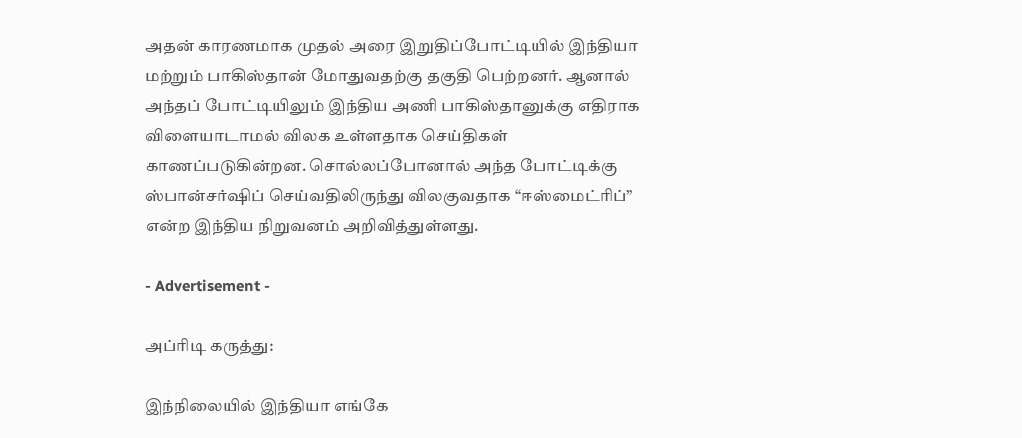அதன் காரணமாக முதல் அரை இறுதிப்போட்டியில் இந்தியா மற்றும் பாகிஸ்தான் மோதுவதற்கு தகுதி பெற்றனர். ஆனால் அந்தப் போட்டியிலும் இந்திய அணி பாகிஸ்தானுக்கு எதிராக விளையாடாமல் விலக உள்ளதாக செய்திகள் காணப்படுகின்றன. சொல்லப்போனால் அந்த போட்டிக்கு ஸ்பான்சர்ஷிப் செய்வதிலிருந்து விலகுவதாக “ஈஸ்மைட்ரிப்” என்ற இந்திய நிறுவனம் அறிவித்துள்ளது.

- Advertisement -

அப்ரிடி கருத்து:

இந்நிலையில் இந்தியா எங்கே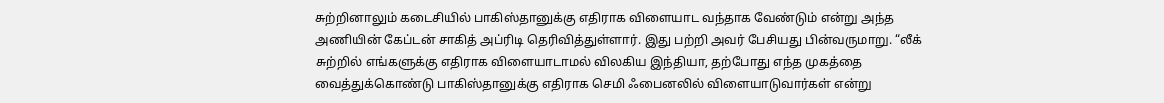சுற்றினாலும் கடைசியில் பாகிஸ்தானுக்கு எதிராக விளையாட வந்தாக வேண்டும் என்று அந்த அணியின் கேப்டன் சாகித் அப்ரிடி தெரிவித்துள்ளார். இது பற்றி அவர் பேசியது பின்வருமாறு. “லீக் சுற்றில் எங்களுக்கு எதிராக விளையாடாமல் விலகிய இந்தியா, தற்போது எந்த முகத்தை வைத்துக்கொண்டு பாகிஸ்தானுக்கு எதிராக செமி ஃபைனலில் விளையாடுவார்கள் என்று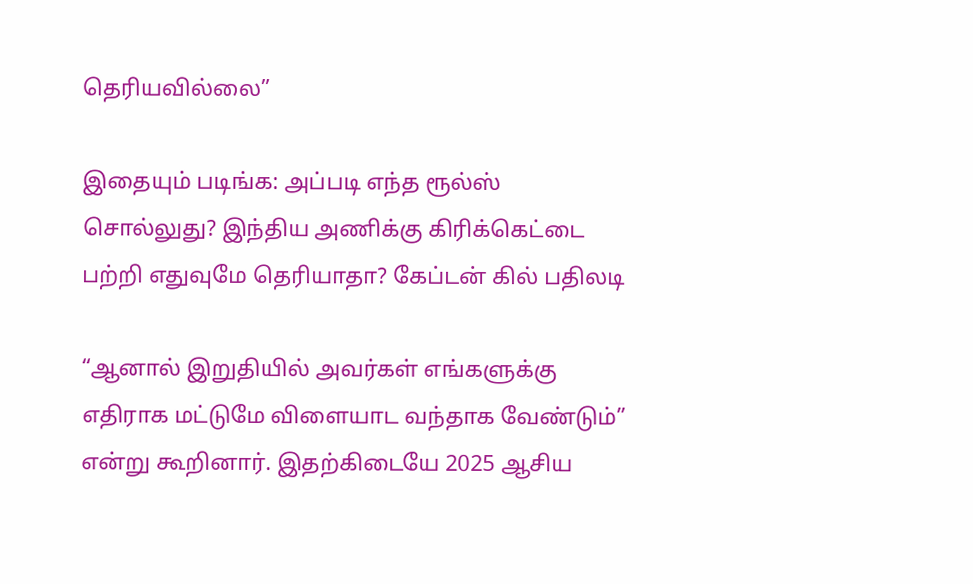தெரியவில்லை”

இதையும் படிங்க: அப்படி எந்த ரூல்ஸ் சொல்லுது? இந்திய அணிக்கு கிரிக்கெட்டை பற்றி எதுவுமே தெரியாதா? கேப்டன் கில் பதிலடி

“ஆனால் இறுதியில் அவர்கள் எங்களுக்கு எதிராக மட்டுமே விளையாட வந்தாக வேண்டும்” என்று கூறினார். இதற்கிடையே 2025 ஆசிய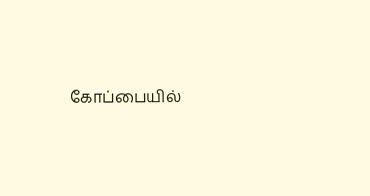கோப்பையில்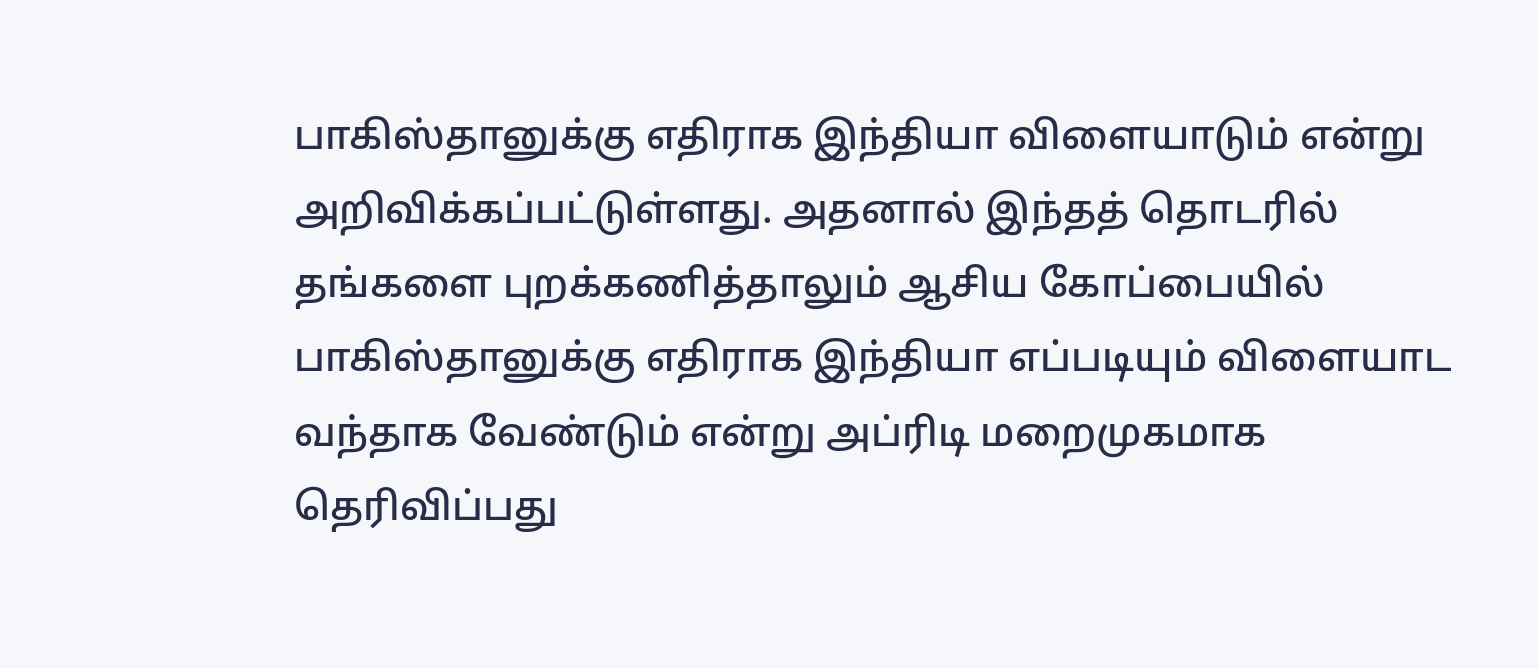பாகிஸ்தானுக்கு எதிராக இந்தியா விளையாடும் என்று அறிவிக்கப்பட்டுள்ளது. அதனால் இந்தத் தொடரில் தங்களை புறக்கணித்தாலும் ஆசிய கோப்பையில் பாகிஸ்தானுக்கு எதிராக இந்தியா எப்படியும் விளையாட வந்தாக வேண்டும் என்று அப்ரிடி மறைமுகமாக தெரிவிப்பது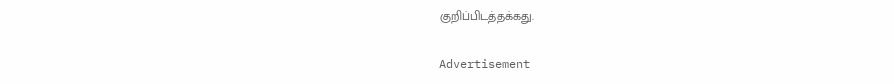குறிப்பிடத்தக்கது.

Advertisement